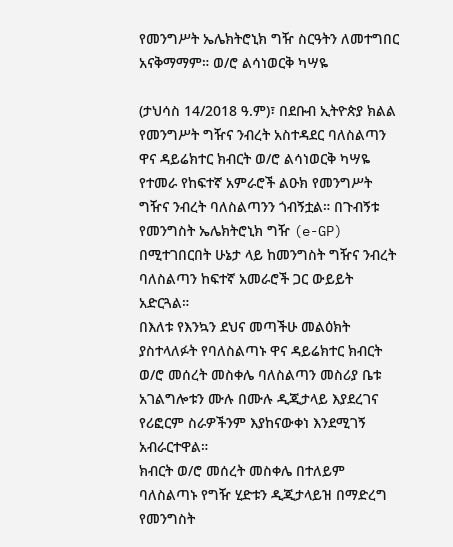የመንግሥት ኤሌክትሮኒክ ግዥ ስርዓትን ለመተግበር አናቅማማም። ወ/ሮ ልሳነወርቅ ካሣዬ

(ታህሳስ 14/2018 ዓ.ም)፣ በደቡብ ኢትዮጵያ ክልል የመንግሥት ግዥና ንብረት አስተዳደር ባለስልጣን ዋና ዳይሬክተር ክብርት ወ/ሮ ልሳነወርቅ ካሣዬ የተመራ የከፍተኛ አምራሮች ልዑክ የመንግሥት ግዥና ንብረት ባለስልጣንን ጎብኝቷል። በጉብኝቱ የመንግስት ኤሌክትሮኒክ ግዥ (e-GP) በሚተገበርበት ሁኔታ ላይ ከመንግስት ግዥና ንብረት ባለስልጣን ከፍተኛ አመራሮች ጋር ውይይት አድርጓል።
በእለቱ የእንኳን ደህና መጣችሁ መልዕክት ያስተላለፉት የባለስልጣኑ ዋና ዳይሬክተር ክብርት ወ/ሮ መሰረት መስቀሌ ባለስልጣን መስሪያ ቤቱ አገልግሎቱን ሙሉ በሙሉ ዲጂታላይ እያደረገና የሪፎርም ስራዎችንም እያከናውቀነ እንደሚገኝ አብራርተዋል።
ክብርት ወ/ሮ መሰረት መስቀሌ በተለይም ባለስልጣኑ የግዥ ሂድቱን ዲጂታላይዝ በማድረግ የመንግስት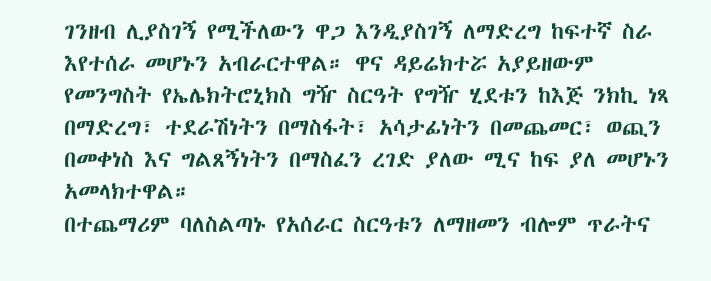ገንዘብ ሊያስገኝ የሚችለውን ዋጋ እንዲያስገኝ ለማድረግ ከፍተኛ ስራ እየተሰራ መሆኑን አብራርተዋል። ዋና ዳይሬክተሯ አያይዘውም የመንግስት የኤሌክትሮኒክስ ግዥ ስርዓት የግዥ ሂደቱን ከእጅ ንክኪ ነጻ በማድረግ፣ ተደራሽነትን በማስፋት፣ አሳታፊነትን በመጨመር፣ ወጪን በመቀነስ እና ግልጸኝነትን በማስፈን ረገድ ያለው ሚና ከፍ ያለ መሆኑን አመላክተዋል።
በተጨማሪም ባለስልጣኑ የአሰራር ስርዓቱን ለማዘመን ብሎም ጥራትና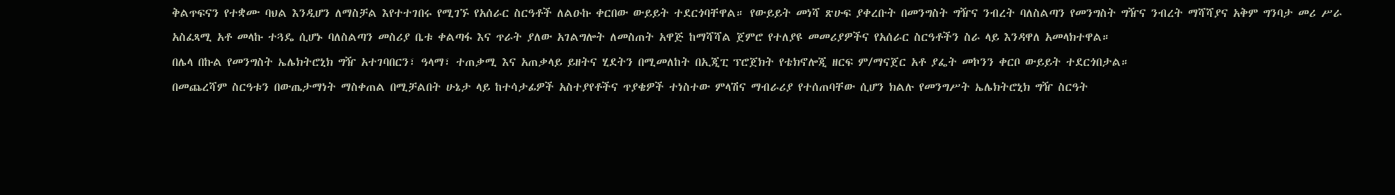ቅልጥፍናን የተቋሙ ባህል እንዲሆን ለማስቻል እየተተገበሩ የሚገኙ የአሰራር ስርዓቶች ለልዑኩ ቀርበው ውይይት ተደርጎባቸዋል። የውይይት መነሻ ጽሁፍ ያቀረቡት በመንግስት ግዥና ንብረት ባለስልጣን የመንግስት ግዥና ንብረት ማሻሻያና አቅም ግንባታ መሪ ሥራ አስፈጻሚ አቶ መላኩ ተጓዴ ሲሆኑ ባለስልጣን መስሪያ ቤቱ ቀልጣፋ እና ጥራት ያለው አገልግሎት ለመስጠት አዋጅ ከማሻሻል ጀምሮ የተለያዩ መመሪያዎችና የአሰራር ስርዓቶችን ስራ ላይ እንዳዋለ አመላክተዋል።
በሌላ በኩል የመንግስት ኤሌክትሮኒክ ግዥ አተገባበርን፣ ዓላማ፣ ተጠቃሚ እና አጠቃላይ ይዘትና ሂደትን በሚመለከት በኢጂፒ ፕሮጀክት የቴክኖሎጂ ዘርፍ ም/ማናጀር አቶ ያፌት መኮንን ቀርቦ ውይይት ተደርጎበታል።
በመጨረሻም ስርዓቱን በውጤታማነት ማስቀጠል በሚቻልበት ሁኔታ ላይ ከተሳታፊዎች አስተያየቶችና ጥያቄዎች ተነስተው ምላሽና ማብራሪያ የተሰጠባቸው ሲሆን ክልሉ የመንግሥት ኤሌክትሮኒክ ግዥ ስርዓት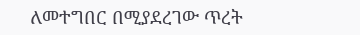ለመተግበር በሚያደረገው ጥረት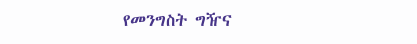የመንግስት ግዥና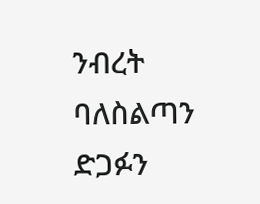ንብረት ባለስልጣን ድጋፉን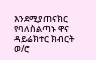እንደሚያጠናክር የባለስልጣኑ ዋና ዳይሬክተር ክብርት ወ/ሮ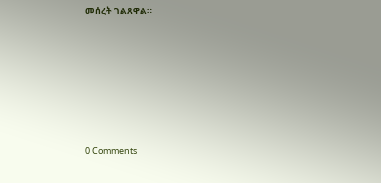መሰረት ገልጸዋል።










0 Comments